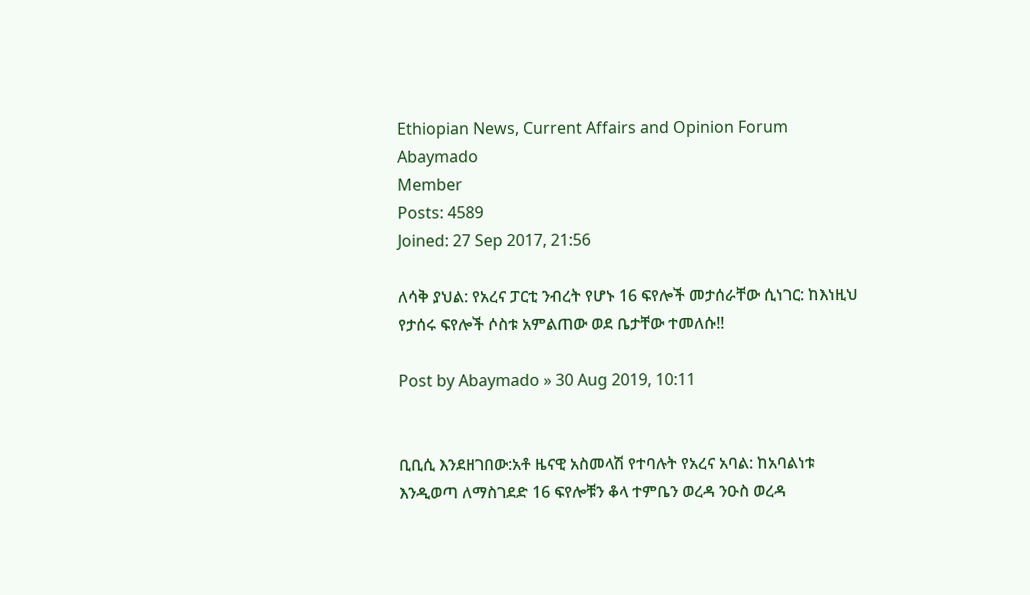Ethiopian News, Current Affairs and Opinion Forum
Abaymado
Member
Posts: 4589
Joined: 27 Sep 2017, 21:56

ለሳቅ ያህል: የአረና ፓርቲ ንብረት የሆኑ 16 ፍየሎች መታሰራቸው ሲነገር: ከእነዚህ የታሰሩ ፍየሎች ሶስቱ አምልጠው ወደ ቤታቸው ተመለሱ!!

Post by Abaymado » 30 Aug 2019, 10:11


ቢቢሲ እንደዘገበው:አቶ ዜናዊ አስመላሽ የተባሉት የአረና አባል: ከአባልነቱ እንዲወጣ ለማስገደድ 16 ፍየሎቹን ቆላ ተምቤን ወረዳ ንዑስ ወረዳ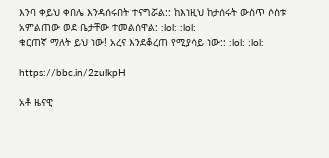እንባ ቀይህ ቀበሌ እንዳሰሩበት ተናግሯል:: ከእነዚህ ከታሰሩት ውስጥ ሶስቱ አምልጠው ወደ ቤታቸው ተመልሰዋል: :lol: :lol:
ቁርጠኛ ማለት ይህ ነው! አረና እንደቆረጠ የሚያሳይ ነው:: :lol: :lol:

https://bbc.in/2zulkpH

አቶ ዜናዊ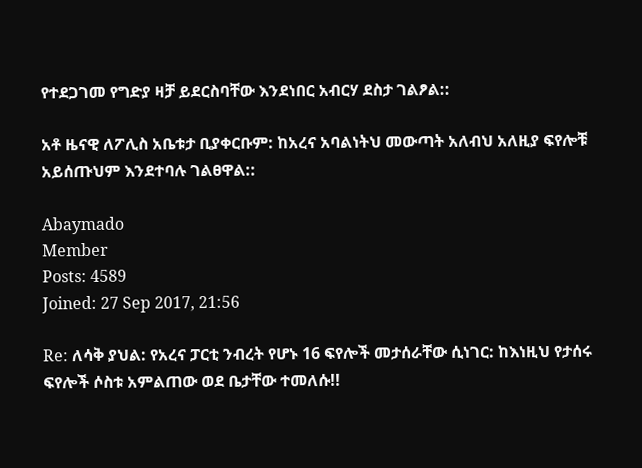የተደጋገመ የግድያ ዛቻ ይደርስባቸው እንደነበር አብርሃ ደስታ ገልፆል::

አቶ ዜናዊ ለፖሊስ አቤቱታ ቢያቀርቡም: ከአረና አባልነትህ መውጣት አለብህ አለዚያ ፍየሎቹ አይሰጡህም እንደተባሉ ገልፀዋል::

Abaymado
Member
Posts: 4589
Joined: 27 Sep 2017, 21:56

Re: ለሳቅ ያህል: የአረና ፓርቲ ንብረት የሆኑ 16 ፍየሎች መታሰራቸው ሲነገር: ከእነዚህ የታሰሩ ፍየሎች ሶስቱ አምልጠው ወደ ቤታቸው ተመለሱ!!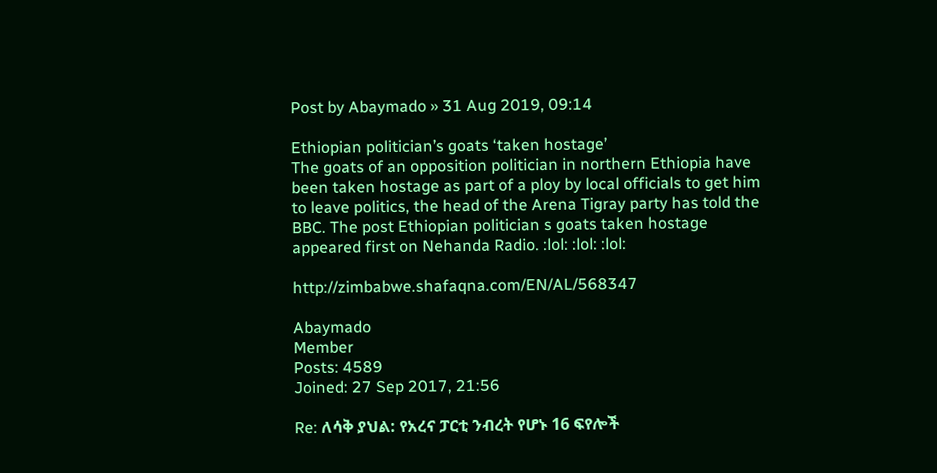Post by Abaymado » 31 Aug 2019, 09:14

Ethiopian politician’s goats ‘taken hostage’
The goats of an opposition politician in northern Ethiopia have been taken hostage as part of a ploy by local officials to get him to leave politics, the head of the Arena Tigray party has told the BBC. The post Ethiopian politician s goats taken hostage appeared first on Nehanda Radio. :lol: :lol: :lol:

http://zimbabwe.shafaqna.com/EN/AL/568347

Abaymado
Member
Posts: 4589
Joined: 27 Sep 2017, 21:56

Re: ለሳቅ ያህል: የአረና ፓርቲ ንብረት የሆኑ 16 ፍየሎች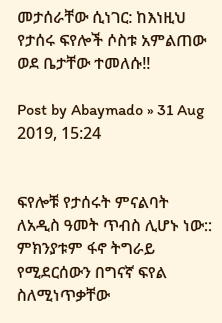መታሰራቸው ሲነገር: ከእነዚህ የታሰሩ ፍየሎች ሶስቱ አምልጠው ወደ ቤታቸው ተመለሱ!!

Post by Abaymado » 31 Aug 2019, 15:24


ፍየሎቹ የታሰሩት ምናልባት ለአዲስ ዓመት ጥብስ ሊሆኑ ነው:: ምክንያቱም ፋኖ ትግራይ የሚደርሰውን በግናኛ ፍየል ስለሚነጥቃቸው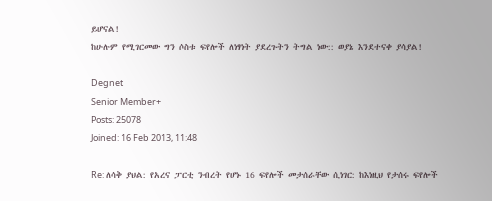ይሆናል!
ከሁሉም የሚገርመው ግን ሶስቱ ፍየሎች ለነፃነት ያደረጉትን ትግል ነው:: ወያኔ እንደተናቀ ያሳያል!

Degnet
Senior Member+
Posts: 25078
Joined: 16 Feb 2013, 11:48

Re: ለሳቅ ያህል: የአረና ፓርቲ ንብረት የሆኑ 16 ፍየሎች መታሰራቸው ሲነገር: ከእነዚህ የታሰሩ ፍየሎች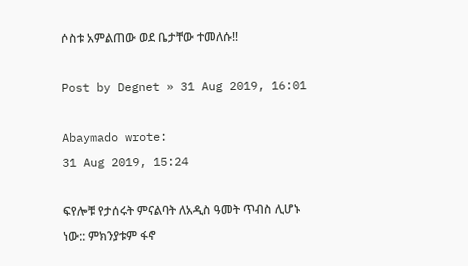ሶስቱ አምልጠው ወደ ቤታቸው ተመለሱ!!

Post by Degnet » 31 Aug 2019, 16:01

Abaymado wrote:
31 Aug 2019, 15:24

ፍየሎቹ የታሰሩት ምናልባት ለአዲስ ዓመት ጥብስ ሊሆኑ ነው:: ምክንያቱም ፋኖ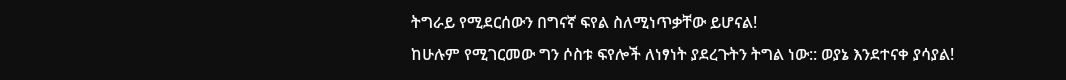ትግራይ የሚደርሰውን በግናኛ ፍየል ስለሚነጥቃቸው ይሆናል!
ከሁሉም የሚገርመው ግን ሶስቱ ፍየሎች ለነፃነት ያደረጉትን ትግል ነው:: ወያኔ እንደተናቀ ያሳያል!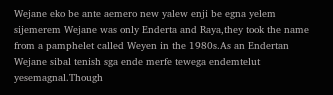Wejane eko be ante aemero new yalew enji be egna yelem sijemerem Wejane was only Enderta and Raya,they took the name from a pamphelet called Weyen in the 1980s.As an Endertan Wejane sibal tenish sga ende merfe tewega endemtelut yesemagnal.Though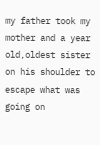my father took my mother and a year old,oldest sister on his shoulder to escape what was going on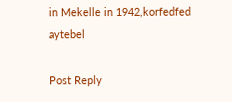in Mekelle in 1942,korfedfed aytebel

Post Reply